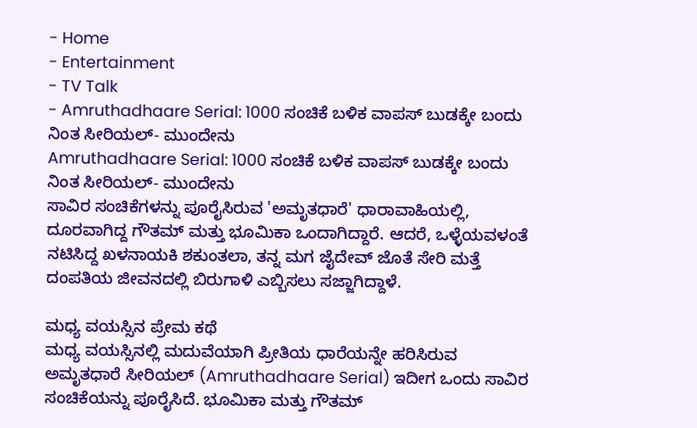- Home
- Entertainment
- TV Talk
- Amruthadhaare Serial: 1000 ಸಂಚಿಕೆ ಬಳಿಕ ವಾಪಸ್ ಬುಡಕ್ಕೇ ಬಂದು ನಿಂತ ಸೀರಿಯಲ್- ಮುಂದೇನು
Amruthadhaare Serial: 1000 ಸಂಚಿಕೆ ಬಳಿಕ ವಾಪಸ್ ಬುಡಕ್ಕೇ ಬಂದು ನಿಂತ ಸೀರಿಯಲ್- ಮುಂದೇನು
ಸಾವಿರ ಸಂಚಿಕೆಗಳನ್ನು ಪೂರೈಸಿರುವ 'ಅಮೃತಧಾರೆ' ಧಾರಾವಾಹಿಯಲ್ಲಿ, ದೂರವಾಗಿದ್ದ ಗೌತಮ್ ಮತ್ತು ಭೂಮಿಕಾ ಒಂದಾಗಿದ್ದಾರೆ. ಆದರೆ, ಒಳ್ಳೆಯವಳಂತೆ ನಟಿಸಿದ್ದ ಖಳನಾಯಕಿ ಶಕುಂತಲಾ, ತನ್ನ ಮಗ ಜೈದೇವ್ ಜೊತೆ ಸೇರಿ ಮತ್ತೆ ದಂಪತಿಯ ಜೀವನದಲ್ಲಿ ಬಿರುಗಾಳಿ ಎಬ್ಬಿಸಲು ಸಜ್ಜಾಗಿದ್ದಾಳೆ.

ಮಧ್ಯ ವಯಸ್ಸಿನ ಪ್ರೇಮ ಕಥೆ
ಮಧ್ಯ ವಯಸ್ಸಿನಲ್ಲಿ ಮದುವೆಯಾಗಿ ಪ್ರೀತಿಯ ಧಾರೆಯನ್ನೇ ಹರಿಸಿರುವ ಅಮೃತಧಾರೆ ಸೀರಿಯಲ್ (Amruthadhaare Serial) ಇದೀಗ ಒಂದು ಸಾವಿರ ಸಂಚಿಕೆಯನ್ನು ಪೂರೈಸಿದೆ. ಭೂಮಿಕಾ ಮತ್ತು ಗೌತಮ್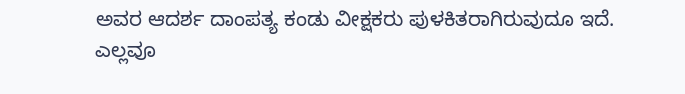ಅವರ ಆದರ್ಶ ದಾಂಪತ್ಯ ಕಂಡು ವೀಕ್ಷಕರು ಪುಳಕಿತರಾಗಿರುವುದೂ ಇದೆ.
ಎಲ್ಲವೂ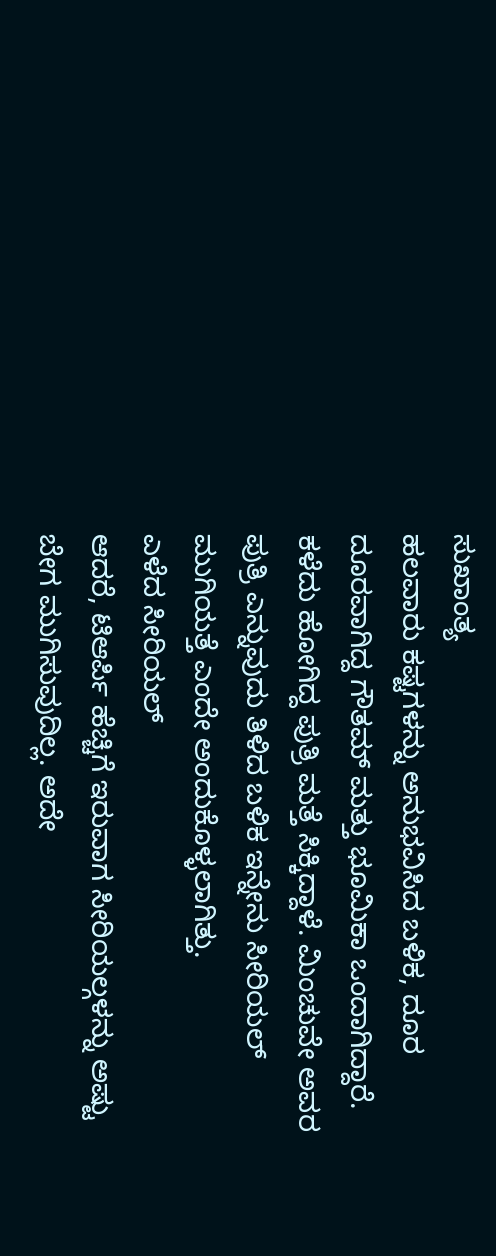ಸುಖಾಂತ್ಯ
ಹಲವಾರು ಕಷ್ಟಗಳನ್ನು ಅನುಭವಿಸಿದ ಬಳಿಕ, ದೂರ ದೂರವಾಗಿದ್ದ ಗೌತಮ್ ಮತ್ತು ಭೂಮಿಕಾ ಒಂದಾಗಿದ್ದಾರೆ. ಕಳೆದು ಹೋಗಿದ್ದ ಪುತ್ರಿ ಮತ್ತೆ ಸಿಕ್ಕಿದ್ದಾಳೆ. ಮಿಂಚುವೇ ಅವರ ಪುತ್ರಿ ಎನ್ನುವುದು ತಿಳಿದ ಬಳಿಕ ಇನ್ನೇನು ಸೀರಿಯಲ್ ಮುಗಿಯತ್ತೆ ಎಂದೇ ಅಂದುಕೊಳ್ಳಲಾಗಿತ್ತು.
ಎಳೆದ ಸೀರಿಯಲ್
ಆದರೆ, ಟಿಆರ್ಪಿ ಹೆಚ್ಚಿಗೆ ಇರುವಾಗ ಸೀರಿಯಲ್ಗಳನ್ನು ಅಷ್ಟು ಬೇಗ ಮುಗಿಸುವುದಿಲ್ಲ. ಅದೇ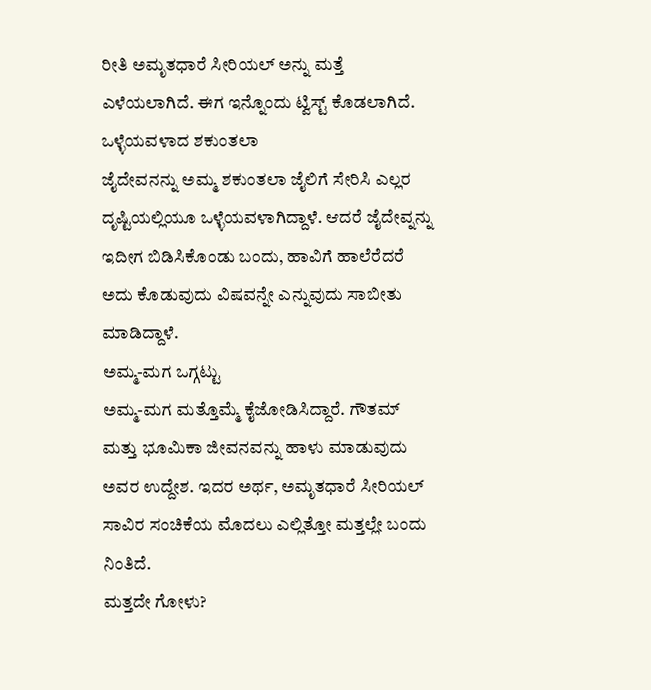ರೀತಿ ಅಮೃತಧಾರೆ ಸೀರಿಯಲ್ ಅನ್ನು ಮತ್ತೆ ಎಳೆಯಲಾಗಿದೆ. ಈಗ ಇನ್ನೊಂದು ಟ್ವಿಸ್ಟ್ ಕೊಡಲಾಗಿದೆ.
ಒಳ್ಳೆಯವಳಾದ ಶಕುಂತಲಾ
ಜೈದೇವನನ್ನು ಅಮ್ಮ ಶಕುಂತಲಾ ಜೈಲಿಗೆ ಸೇರಿಸಿ ಎಲ್ಲರ ದೃಷ್ಟಿಯಲ್ಲಿಯೂ ಒಳ್ಳೆಯವಳಾಗಿದ್ದಾಳೆ. ಆದರೆ ಜೈದೇವ್ನನ್ನು ಇದೀಗ ಬಿಡಿಸಿಕೊಂಡು ಬಂದು, ಹಾವಿಗೆ ಹಾಲೆರೆದರೆ ಅದು ಕೊಡುವುದು ವಿಷವನ್ನೇ ಎನ್ನುವುದು ಸಾಬೀತು ಮಾಡಿದ್ದಾಳೆ.
ಅಮ್ಮ-ಮಗ ಒಗ್ಗಟ್ಟು
ಅಮ್ಮ-ಮಗ ಮತ್ತೊಮ್ಮೆ ಕೈಜೋಡಿಸಿದ್ದಾರೆ. ಗೌತಮ್ ಮತ್ತು ಭೂಮಿಕಾ ಜೀವನವನ್ನು ಹಾಳು ಮಾಡುವುದು ಅವರ ಉದ್ದೇಶ. ಇದರ ಅರ್ಥ, ಅಮೃತಧಾರೆ ಸೀರಿಯಲ್ ಸಾವಿರ ಸಂಚಿಕೆಯ ಮೊದಲು ಎಲ್ಲಿತ್ತೋ ಮತ್ತಲ್ಲೇ ಬಂದು ನಿಂತಿದೆ.
ಮತ್ತದೇ ಗೋಳು?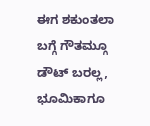ಈಗ ಶಕುಂತಲಾ ಬಗ್ಗೆ ಗೌತಮ್ಗೂ ಡೌಟ್ ಬರಲ್ಲ, ಭೂಮಿಕಾಗೂ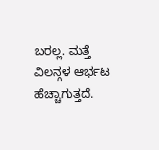ಬರಲ್ಲ. ಮತ್ತೆ ವಿಲನ್ಗಳ ಆರ್ಭಟ ಹೆಚ್ಚಾಗುತ್ತದೆ.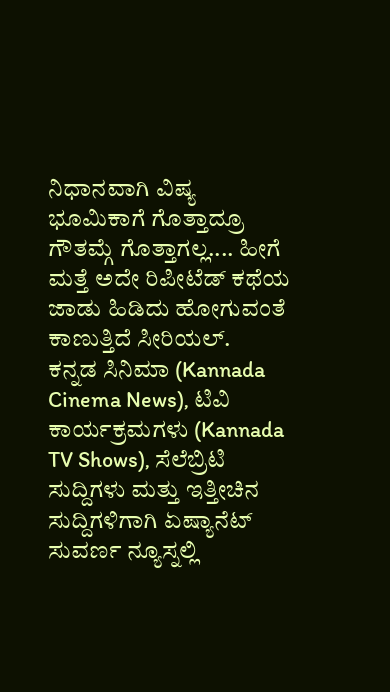ನಿಧಾನವಾಗಿ ವಿಷ್ಯ ಭೂಮಿಕಾಗೆ ಗೊತ್ತಾದ್ರೂ ಗೌತಮ್ಗೆ ಗೊತ್ತಾಗಲ್ಲ.... ಹೀಗೆ ಮತ್ತೆ ಅದೇ ರಿಪೀಟೆಡ್ ಕಥೆಯ ಜಾಡು ಹಿಡಿದು ಹೋಗುವಂತೆ ಕಾಣುತ್ತಿದೆ ಸೀರಿಯಲ್.
ಕನ್ನಡ ಸಿನಿಮಾ (Kannada Cinema News), ಟಿವಿ ಕಾರ್ಯಕ್ರಮಗಳು (Kannada TV Shows), ಸೆಲೆಬ್ರಿಟಿ ಸುದ್ದಿಗಳು ಮತ್ತು ಇತ್ತೀಚಿನ ಸುದ್ದಿಗಳಿಗಾಗಿ ಏಷ್ಯಾನೆಟ್ ಸುವರ್ಣ ನ್ಯೂಸ್ನಲ್ಲಿ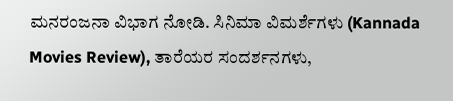ಮನರಂಜನಾ ವಿಭಾಗ ನೋಡಿ. ಸಿನಿಮಾ ವಿಮರ್ಶೆಗಳು (Kannada Movies Review), ತಾರೆಯರ ಸಂದರ್ಶನಗಳು,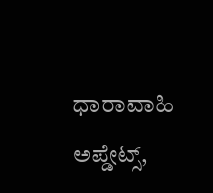ಧಾರಾವಾಹಿ ಅಪ್ಡೇಟ್ಸ್,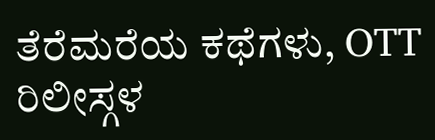ತೆರೆಮರೆಯ ಕಥೆಗಳು, OTT ರಿಲೀಸ್ಗಳ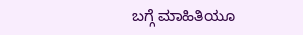ಬಗ್ಗೆ ಮಾಹಿತಿಯೂ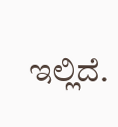ಇಲ್ಲಿದೆ.